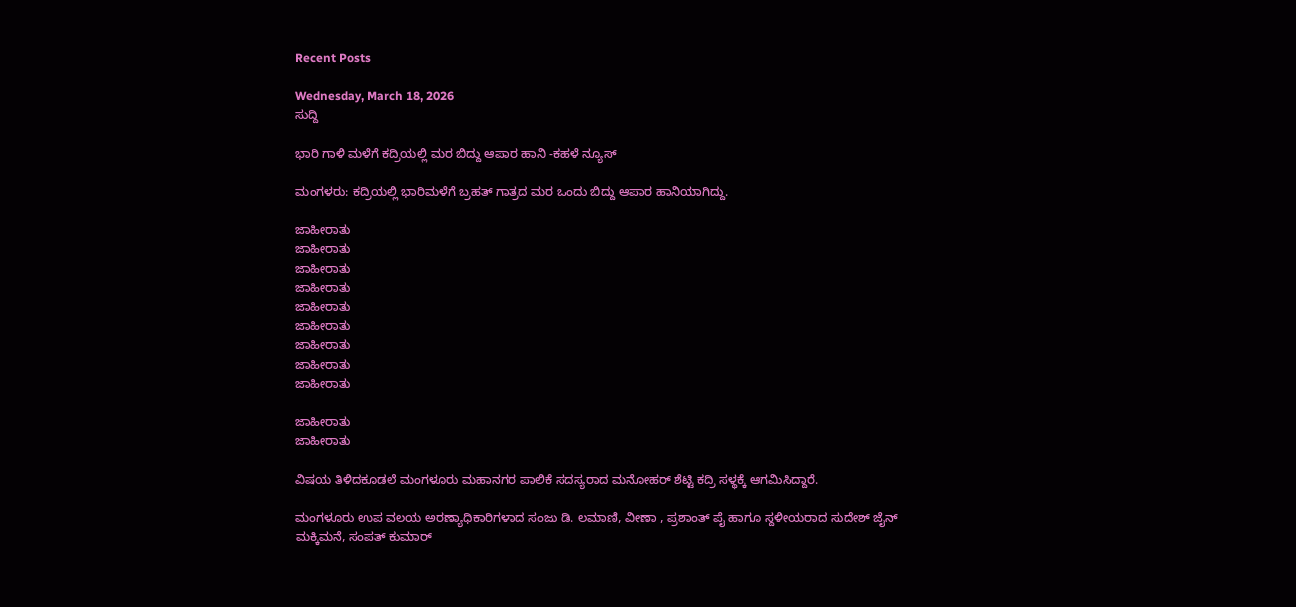Recent Posts

Wednesday, March 18, 2026
ಸುದ್ದಿ

ಭಾರಿ ಗಾಳಿ ಮಳೆಗೆ ಕದ್ರಿಯಲ್ಲಿ ಮರ ಬಿದ್ದು ಆಪಾರ ಹಾನಿ -ಕಹಳೆ ನ್ಯೂಸ್

ಮಂಗಳರು: ಕದ್ರಿಯಲ್ಲಿ ಭಾರಿಮಳೆಗೆ ಬ್ರಹತ್ ಗಾತ್ರದ ಮರ ಒಂದು ಬಿದ್ದು ಆಪಾರ ಹಾನಿಯಾಗಿದ್ದು.

ಜಾಹೀರಾತು
ಜಾಹೀರಾತು
ಜಾಹೀರಾತು
ಜಾಹೀರಾತು
ಜಾಹೀರಾತು
ಜಾಹೀರಾತು
ಜಾಹೀರಾತು
ಜಾಹೀರಾತು
ಜಾಹೀರಾತು

ಜಾಹೀರಾತು
ಜಾಹೀರಾತು

ವಿಷಯ ತಿಳಿದಕೂಡಲೆ ಮಂಗಳೂರು ಮಹಾನಗರ ಪಾಲಿಕೆ ಸದಸ್ಯರಾದ ಮನೋಹರ್ ಶೆಟ್ಟಿ ಕದ್ರಿ ಸಳ್ಥಕ್ಕೆ ಆಗಮಿಸಿದ್ದಾರೆ.

ಮಂಗಳೂರು ಉಪ ವಲಯ ಅರಣ್ಯಾಧಿಕಾರಿಗಳಾದ ಸಂಜು ಡಿ. ಲಮಾಣಿ, ವೀಣಾ , ಪ್ರಶಾಂತ್ ಪೈ ಹಾಗೂ ಸ್ದಳೀಯರಾದ ಸುದೇಶ್ ಜೈನ್ ಮಕ್ಕಿಮನೆ, ಸಂಪತ್ ಕುಮಾರ್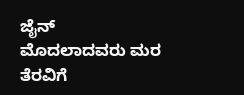ಜೈನ್ ಮೊದಲಾದವರು ಮರ ತೆರವಿಗೆ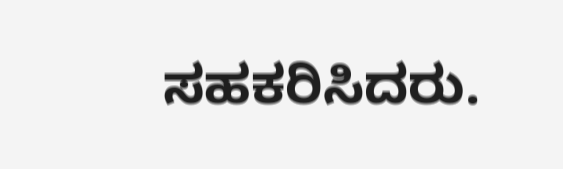ಸಹಕರಿಸಿದರು.